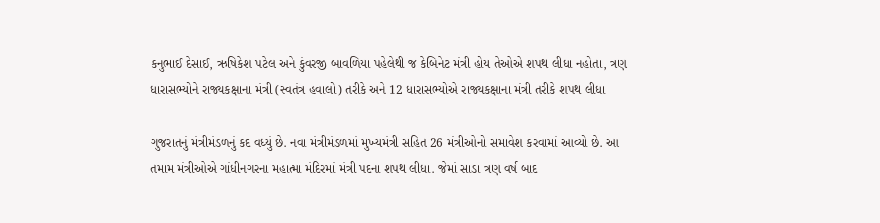કનુભાઈ દેસાઈ, ઋષિકેશ પટેલ અને કુંવરજી બાવળિયા પહેલેથી જ કેબિનેટ મંત્રી હોય તેઓએ શપથ લીધા નહોતા, ત્રણ ધારાસભ્યોને રાજ્યકક્ષાના મંત્રી (સ્વતંત્ર હવાલો) તરીકે અને 12 ધારાસભ્યોએ રાજ્યકક્ષાના મંત્રી તરીકે શપથ લીધા

ગુજરાતનું મંત્રીમંડળનું કદ વધ્યું છે. નવા મંત્રીમંડળમાં મુખ્યમંત્રી સહિત 26 મંત્રીઓનો સમાવેશ કરવામાં આવ્યો છે. આ તમામ મંત્રીઓએ ગાંધીનગરના મહાત્મા મંદિરમાં મંત્રી પદના શપથ લીધા. જેમાં સાડા ત્રણ વર્ષ બાદ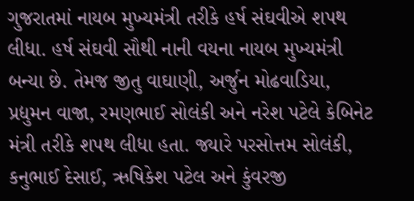ગુજરાતમાં નાયબ મુખ્યમંત્રી તરીકે હર્ષ સંઘવીએ શપથ લીધા. હર્ષ સંઘવી સૌથી નાની વયના નાયબ મુખ્યમંત્રી બન્યા છે. તેમજ જીતુ વાઘાણી, અર્જુન મોઢવાડિયા, પ્રદ્યુમન વાજા, રમણભાઈ સોલંકી અને નરેશ પટેલે કેબિનેટ મંત્રી તરીકે શપથ લીધા હતા. જ્યારે પરસોત્તમ સોલંકી, કનુભાઈ દેસાઈ, ઋષિકેશ પટેલ અને કુંવરજી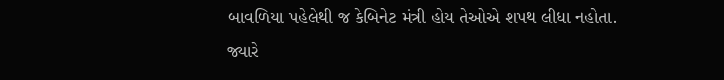બાવળિયા પહેલેથી જ કેબિનેટ મંત્રી હોય તેઓએ શપથ લીધા નહોતા. જ્યારે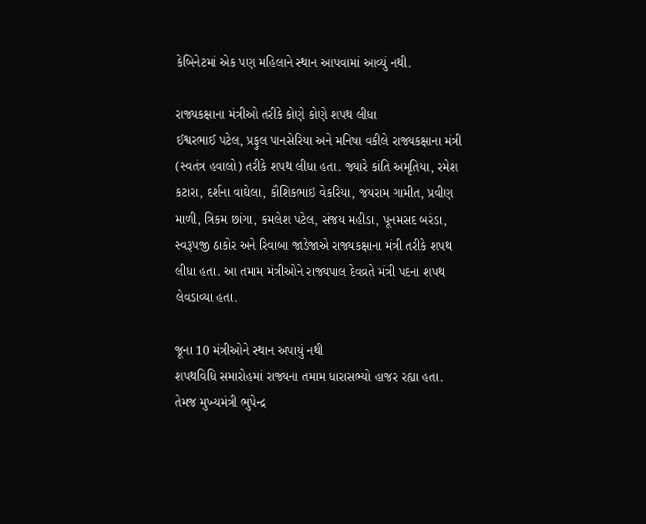કેબિનેટમાં એક પણ મહિલાને સ્થાન આપવામાં આવ્યું નથી.

રાજ્યકક્ષાના મંત્રીઓ તરીકે કોણે કોણે શપથ લીધા
ઈશ્વરભાઈ પટેલ, પ્રફુલ પાનસેરિયા અને મનિષા વકીલે રાજ્યકક્ષાના મંત્રી (સ્વતંત્ર હવાલો) તરીકે શપથ લીધા હતા. જ્યારે કાંતિ અમૃતિયા, રમેશ કટારા, દર્શના વાઘેલા, કૌશિકભાઇ વેકરિયા, જયરામ ગામીત, પ્રવીણ માળી, ત્રિકમ છાંગા, કમલેશ પટેલ, સંજય મહીડા, પૂનમસદ બરંડા, સ્વરૂપજી ઠાકોર અને રિવાબા જાડેજાએ રાજ્યકક્ષાના મંત્રી તરીકે શપથ લીધા હતા. આ તમામ મંત્રીઓને રાજ્યપાલ દેવવ્રતે મંત્રી પદના શપથ લેવડાવ્યા હતા.

જૂના 10 મંત્રીઓને સ્થાન અપાયું નથી
શપથવિધિ સમારોહમાં રાજ્યના તમામ ધારાસભ્યો હાજર રહ્યા હતા. તેમજ મુખ્યમંત્રી ભુપેન્દ્ર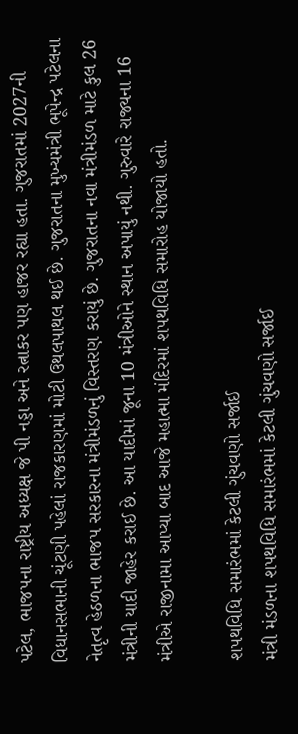પટેલ, ભાજપના રાષ્ટ્રીય અધ્યક્ષ જે પી નડ્ડા અને રત્નાકર પણ હાજર રહ્યા હતા. ગુજરાતમાં 2027ની વિધાનસભાની ચૂંટણી પહેલાં રાજકારણમાં મોટી ઉથલપાથલ થઈ છે. ગુજરાતના મુખ્યમંત્રી ભૂપેન્દ્ર પટેલના નેતૃત્વ હેઠળના ભાજપ સરકારના મંત્રીમંડળનું વિસ્તરણ કરાયું છે. ગુજરાતના નવા મંત્રીમંડળ માટે કુલ 26 મંત્રીની યાદી જાહેર કરાઈ છે. આ યાદીમાં જૂના 10 મંત્રીઓને સ્થાન અપાયું નથી. ગુરુવારે રાજ્યના 16 મંત્રીએ રાજીનામા આપ્યા બાદ આજે મહાત્મા મંદિરમાં શપથવિધિ સમારોહ યોજાયો હતો.

શપથવિધિ સમારંભમાં કેટલી ગુંચવણો સર્જાઈ
મંત્રી મંડળના શપથવિધિ સમારંભમાં કેટલી ગુંચવણો સર્જાઈ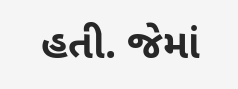હતી. જેમાં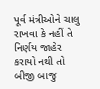પૂર્વ મંત્રીઓને ચાલુ રાખવા કે નહીં તે નિર્ણય જાહેર કરાયો નથી તો બીજી બાજુ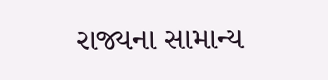રાજ્યના સામાન્ય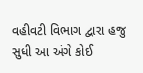વહીવટી વિભાગ દ્વારા હજુ સુધી આ અંગે કોઈ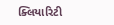ક્લિયારિટી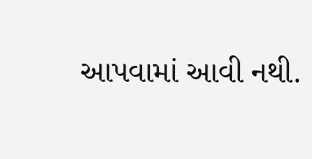આપવામાં આવી નથી.